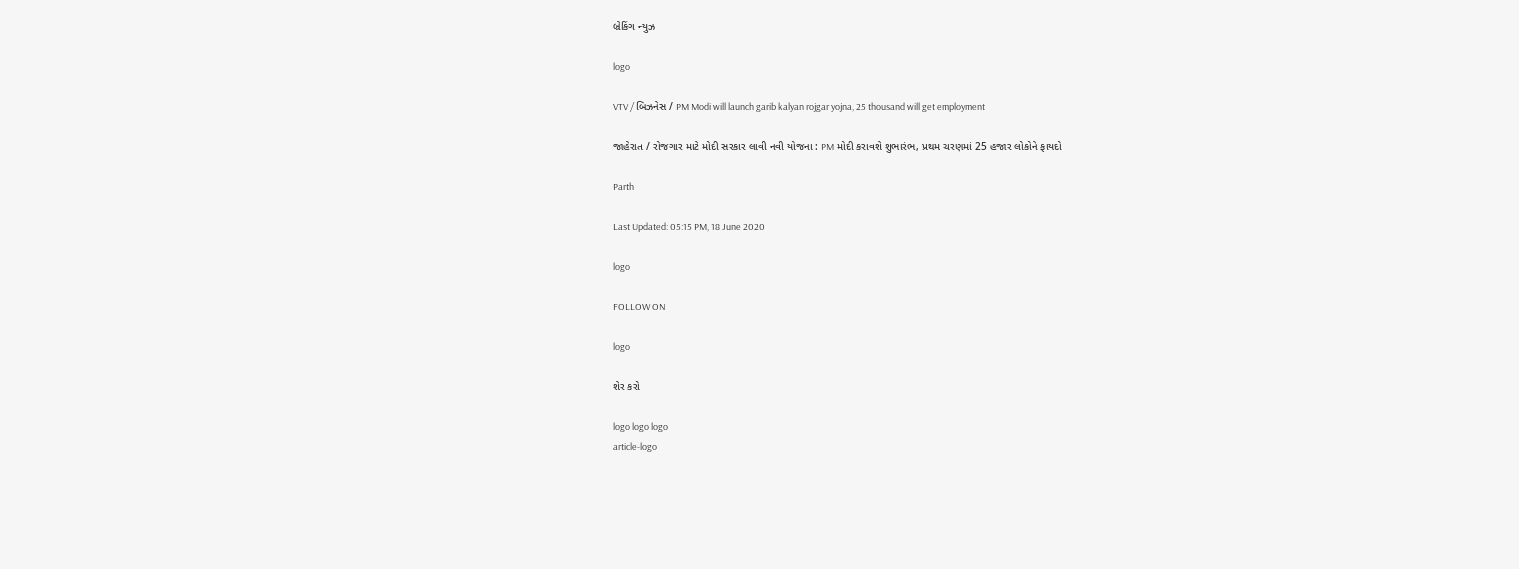બ્રેકિંગ ન્યુઝ

logo

VTV / બિઝનેસ / PM Modi will launch garib kalyan rojgar yojna, 25 thousand will get employment

જાહેરાત / રોજગાર માટે મોદી સરકાર લાવી નવી યોજના : PM મોદી કરાવશે શુભારંભ, પ્રથમ ચરણમાં 25 હજાર લોકોને ફાયદો

Parth

Last Updated: 05:15 PM, 18 June 2020

logo

FOLLOW ON

logo

શેર કરો

logo logo logo
article-logo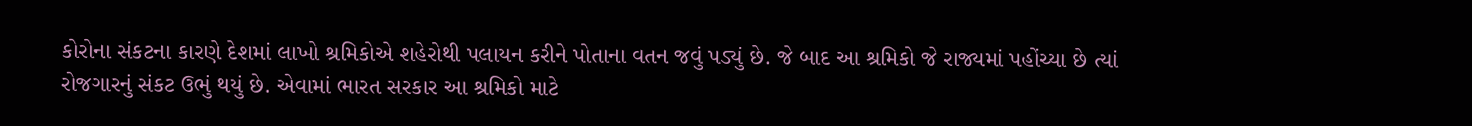કોરોના સંકટના કારણે દેશમાં લાખો શ્રમિકોએ શહેરોથી પલાયન કરીને પોતાના વતન જવું પડ્યું છે. જે બાદ આ શ્રમિકો જે રાજ્યમાં પહોંચ્યા છે ત્યાં રોજગારનું સંકટ ઉભું થયું છે. એવામાં ભારત સરકાર આ શ્રમિકો માટે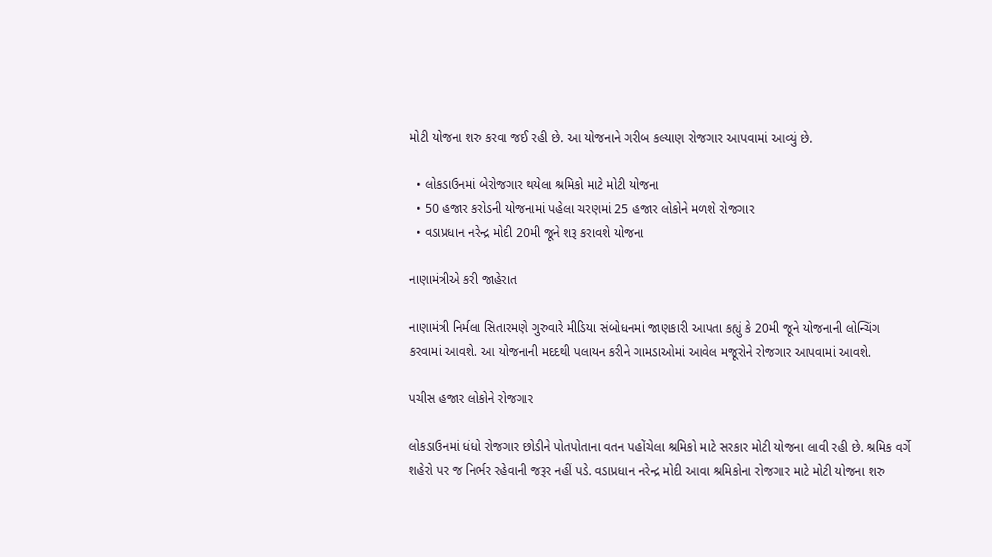મોટી યોજના શરુ કરવા જઈ રહી છે. આ યોજનાને ગરીબ કલ્યાણ રોજગાર આપવામાં આવ્યું છે.

  • લોકડાઉનમાં બેરોજગાર થયેલા શ્રમિકો માટે મોટી યોજના
  • 50 હજાર કરોડની યોજનામાં પહેલા ચરણમાં 25 હજાર લોકોને મળશે રોજગાર
  • વડાપ્રધાન નરેન્દ્ર મોદી 20મી જૂને શરૂ કરાવશે યોજના

નાણામંત્રીએ કરી જાહેરાત

નાણામંત્રી નિર્મલા સિતારમણે ગુરુવારે મીડિયા સંબોધનમાં જાણકારી આપતા કહ્યું કે 20મી જૂને યોજનાની લોન્ચિંગ કરવામાં આવશે. આ યોજનાની મદદથી પલાયન કરીને ગામડાઓમાં આવેલ મજૂરોને રોજગાર આપવામાં આવશે.

પચીસ હજાર લોકોને રોજગાર

લોકડાઉનમાં ધંધો રોજગાર છોડીને પોતપોતાના વતન પહોંચેલા શ્રમિકો માટે સરકાર મોટી યોજના લાવી રહી છે. શ્રમિક વર્ગે શહેરો પર જ નિર્ભર રહેવાની જરૂર નહીં પડે. વડાપ્રધાન નરેન્દ્ર મોદી આવા શ્રમિકોના રોજગાર માટે મોટી યોજના શરુ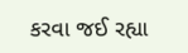કરવા જઈ રહ્યા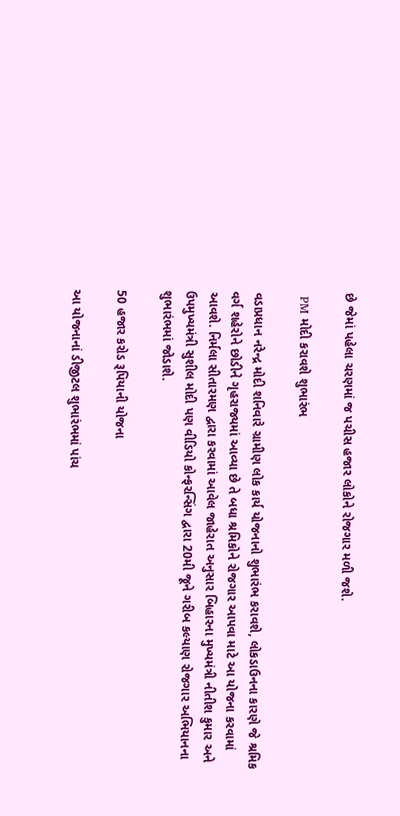છે જેમાં પહેલા ચરણમાં જ પચીસ હજાર લોકોને રોજગાર મળી જશે.

 PM મોદી કરાવશે શુભારંભ

વડાપ્રધાન નરેન્દ્ર મોદી શનિવારે ગ્રામીણ લોક કાર્ય યોજનાનો શુભારંભ કરાવશે, લોકડાઉનના કારણે જે શ્રમિક વર્ગ શહેરોને છોડીને ગૃહરાજ્યમાં આવ્યા છે તે બધા શ્રમિકોને રોજગાર આપવા માટે આ યોજના કરવામાં આવશે. નિર્મલા સીતારમણ દ્વારા કરવામાં આવેલ જાહેરાત અનુસાર બિહારના મુખ્યમંત્રી નીતીશ કુમાર અને ઉપમુખ્યમંત્રી સુશીલ મોદી પણ વીડિયો કોન્ફરન્સિંગ દ્વારા 20મી જૂને ગરીબ કલ્યાણ રોજગાર અભિયાનના શુભારંભમાં જોડાશે.

50 હજાર કરોડ રૂપિયાની યોજના

આ યોજનાનાં ડીજીટલ શુભારંભમાં પાંચ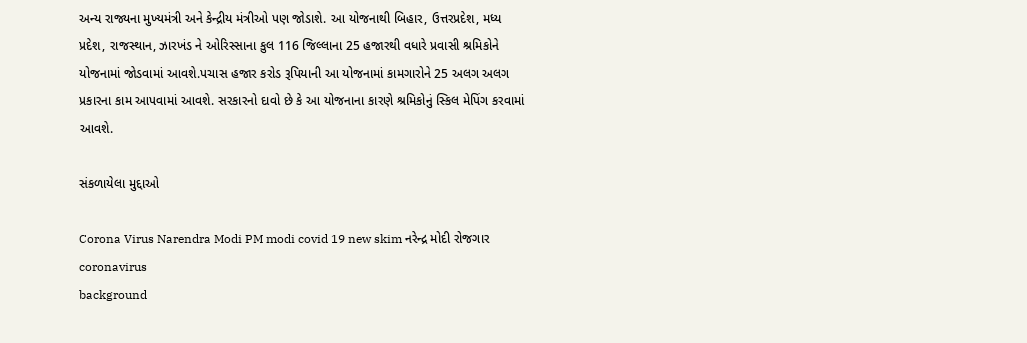અન્ય રાજ્યના મુખ્યમંત્રી અને કેન્દ્રીય મંત્રીઓ પણ જોડાશે. આ યોજનાથી બિહાર, ઉત્તરપ્રદેશ, મધ્ય પ્રદેશ, રાજસ્થાન, ઝારખંડ ને ઓરિસ્સાના કુલ 116 જિલ્લાના 25 હજારથી વધારે પ્રવાસી શ્રમિકોને યોજનામાં જોડવામાં આવશે.પચાસ હજાર કરોડ રૂપિયાની આ યોજનામાં કામગારોને 25 અલગ અલગ પ્રકારના કામ આપવામાં આવશે. સરકારનો દાવો છે કે આ યોજનાના કારણે શ્રમિકોનું સ્કિલ મેપિંગ કરવામાં આવશે.

સંકળાયેલા મુદ્દાઓ

Corona Virus Narendra Modi PM modi covid 19 new skim નરેન્દ્ર મોદી રોજગાર coronavirus
background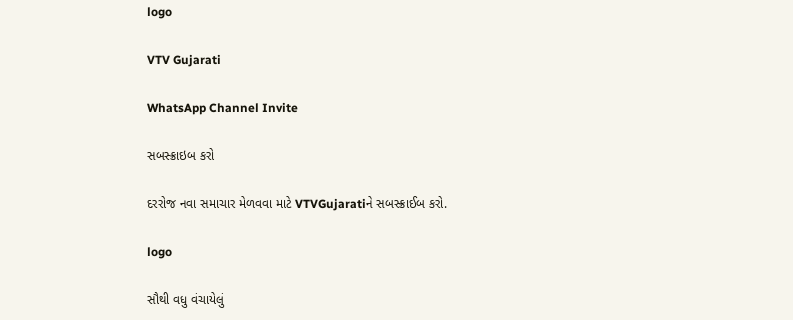logo

VTV Gujarati

WhatsApp Channel Invite

સબસ્ક્રાઇબ કરો

દરરોજ નવા સમાચાર મેળવવા માટે VTVGujaratiને સબસ્ક્રાઈબ કરો.

logo

સૌથી વધુ વંચાયેલું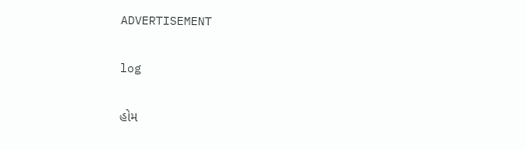ADVERTISEMENT

log

હોમ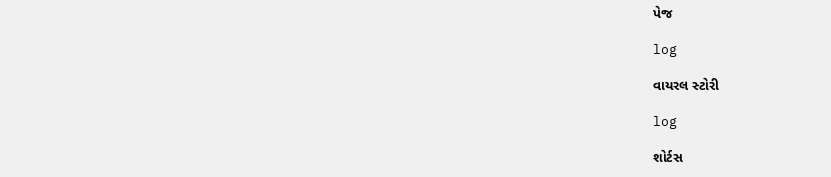પેજ

log

વાયરલ સ્ટોરી

log

શોર્ટસ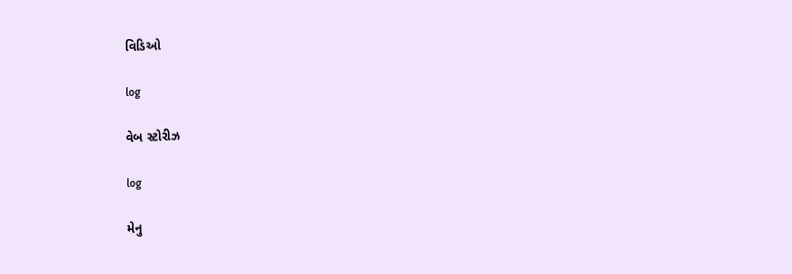વિડિઓ

log

વેબ સ્ટોરીઝ

log

મેનુ